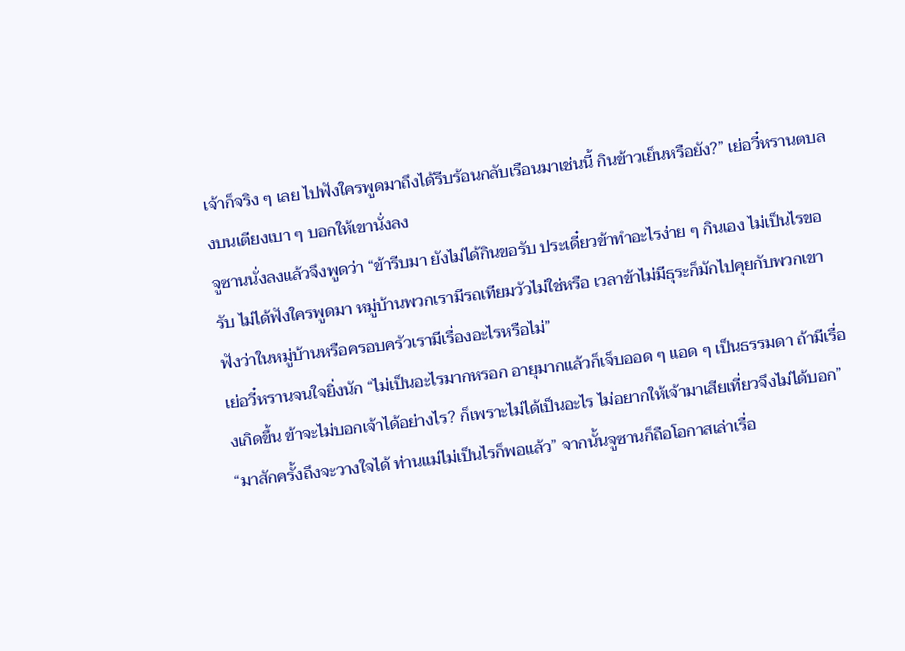เจ้าก็จริง ๆ เลย ไปฟังใครพูดมาถึงได้รีบร้อนกลับเรือนมาเช่นนี้ กินข้าวเย็นหรือยัง?” เย่อวี๋หรานตบลงบนเตียงเบา ๆ บอกให้เขานั่งลง
จูซานนั่งลงแล้วจึงพูดว่า “ข้ารีบมา ยังไม่ได้กินขอรับ ประเดี๋ยวข้าทำอะไรง่าย ๆ กินเอง ไม่เป็นไรขอรับ ไม่ได้ฟังใครพูดมา หมู่บ้านพวกเรามีรถเทียมวัวไม่ใช่หรือ เวลาข้าไม่มีธุระก็มักไปคุยกับพวกเขา ฟังว่าในหมู่บ้านหรือครอบครัวเรามีเรื่องอะไรหรือไม่”
เย่อวี๋หรานจนใจยิ่งนัก “ไม่เป็นอะไรมากหรอก อายุมากแล้วก็เจ็บออด ๆ แอด ๆ เป็นธรรมดา ถ้ามีเรื่องเกิดขึ้น ข้าจะไม่บอกเจ้าได้อย่างไร? ก็เพราะไม่ได้เป็นอะไร ไม่อยากให้เจ้ามาเสียเที่ยวจึงไม่ได้บอก”
“มาสักครั้งถึงจะวางใจได้ ท่านแม่ไม่เป็นไรก็พอแล้ว” จากนั้นจูซานก็ถือโอกาสเล่าเรื่อ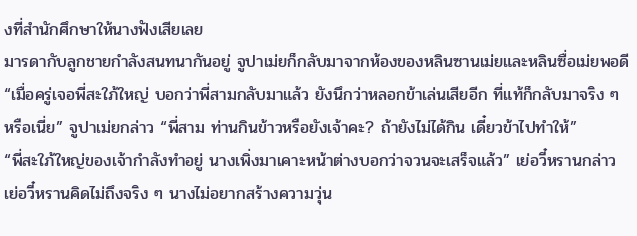งที่สำนักศึกษาให้นางฟังเสียเลย
มารดากับลูกชายกำลังสนทนากันอยู่ จูปาเม่ยก็กลับมาจากห้องของหลินซานเม่ยและหลินซื่อเม่ยพอดี
“เมื่อครู่เจอพี่สะใภ้ใหญ่ บอกว่าพี่สามกลับมาแล้ว ยังนึกว่าหลอกข้าเล่นเสียอีก ที่แท้ก็กลับมาจริง ๆ หรือเนี่ย” จูปาเม่ยกล่าว “พี่สาม ท่านกินข้าวหรือยังเจ้าคะ? ถ้ายังไม่ได้กิน เดี๋ยวข้าไปทำให้”
“พี่สะใภ้ใหญ่ของเจ้ากำลังทำอยู่ นางเพิ่งมาเคาะหน้าต่างบอกว่าจวนจะเสร็จแล้ว” เย่อวี๋หรานกล่าว
เย่อวี๋หรานคิดไม่ถึงจริง ๆ นางไม่อยากสร้างความวุ่น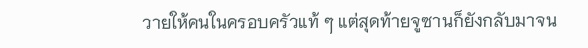วายให้คนในครอบครัวแท้ ๆ แต่สุดท้ายจูซานก็ยังกลับมาจน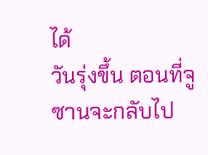ได้
วันรุ่งขึ้น ตอนที่จูซานจะกลับไป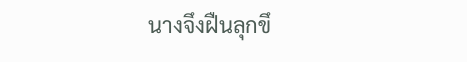นางจึงฝืนลุกขึ